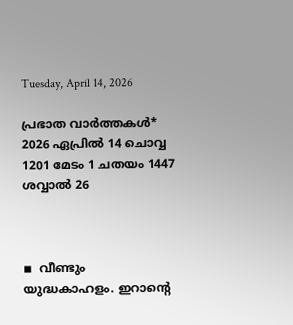Tuesday, April 14, 2026

പ്രഭാത വാർത്തകൾ* 2026 ഏപ്രില്‍ 14 ചൊവ്വ 1201 മേടം 1 ചതയം 1447 ശവ്വാൽ 26



◾  വീണ്ടും യുദ്ധകാഹളം. ഇറാന്റെ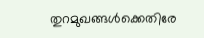തുറമുഖങ്ങള്‍ക്കെതിരേ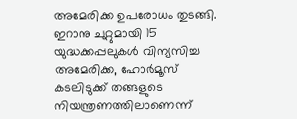അമേരിക്ക ഉപരോധം തുടങ്ങി. ഇറാനു ചുറ്റുമായി 15 യുദ്ധക്കപ്പലുകള്‍ വിന്യസിച്ച അമേരിക്ക, ഹോര്‍മൂസ് കടലിടുക്ക് തങ്ങളുടെ നിയന്ത്രണത്തിലാണെന്ന്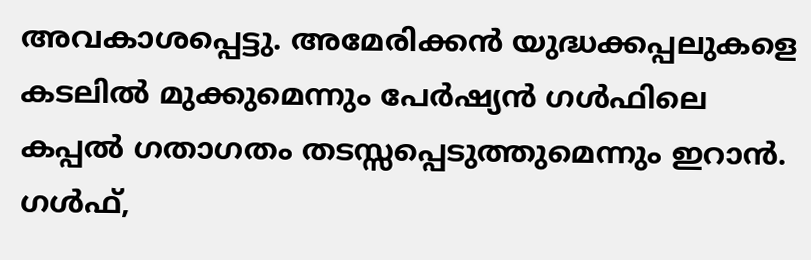അവകാശപ്പെട്ടു. അമേരിക്കന്‍ യുദ്ധക്കപ്പലുകളെ കടലില്‍ മുക്കുമെന്നും പേര്‍ഷ്യന്‍ ഗള്‍ഫിലെ കപ്പല്‍ ഗതാഗതം തടസ്സപ്പെടുത്തുമെന്നും ഇറാന്‍. ഗള്‍ഫ്,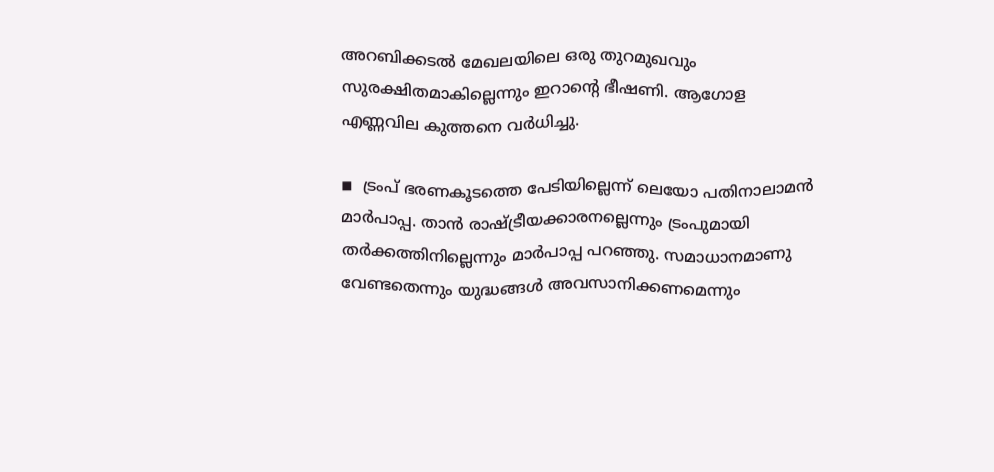അറബിക്കടല്‍ മേഖലയിലെ ഒരു തുറമുഖവും സുരക്ഷിതമാകില്ലെന്നും ഇറാന്റെ ഭീഷണി. ആഗോള എണ്ണവില കുത്തനെ വര്‍ധിച്ചു.

◾  ട്രംപ് ഭരണകൂടത്തെ പേടിയില്ലെന്ന് ലെയോ പതിനാലാമന്‍ മാര്‍പാപ്പ. താന്‍ രാഷ്ട്രീയക്കാരനല്ലെന്നും ട്രംപുമായി തര്‍ക്കത്തിനില്ലെന്നും മാര്‍പാപ്പ പറഞ്ഞു. സമാധാനമാണു വേണ്ടതെന്നും യുദ്ധങ്ങള്‍ അവസാനിക്കണമെന്നും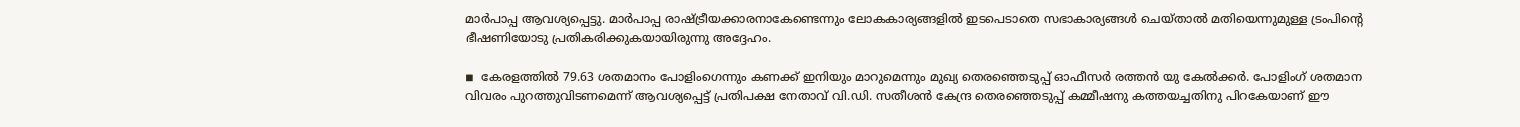മാര്‍പാപ്പ ആവശ്യപ്പെട്ടു. മാര്‍പാപ്പ രാഷ്ട്രീയക്കാരനാകേണ്ടെന്നും ലോകകാര്യങ്ങളില്‍ ഇടപെടാതെ സഭാകാര്യങ്ങള്‍ ചെയ്താല്‍ മതിയെന്നുമുള്ള ട്രംപിന്റെ ഭീഷണിയോടു പ്രതികരിക്കുകയായിരുന്നു അദ്ദേഹം.

◾  കേരളത്തില്‍ 79.63 ശതമാനം പോളിംഗെന്നും കണക്ക് ഇനിയും മാറുമെന്നും മുഖ്യ തെരഞ്ഞെടുപ്പ് ഓഫീസര്‍ രത്തന്‍ യു കേല്‍ക്കര്‍. പോളിംഗ് ശതമാന വിവരം പുറത്തുവിടണമെന്ന് ആവശ്യപ്പെട്ട് പ്രതിപക്ഷ നേതാവ് വി.ഡി. സതീശന്‍ കേന്ദ്ര തെരഞ്ഞെടുപ്പ് കമ്മീഷനു കത്തയച്ചതിനു പിറകേയാണ് ഈ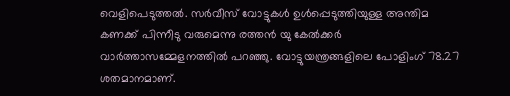വെളിപെടുത്തല്‍. സര്‍വീസ് വോട്ടുകള്‍ ഉള്‍പ്പെടുത്തിയുള്ള അന്തിമ കണക്ക് പിന്നീടു വരുമെന്നു രത്തന്‍ യു കേല്‍ക്കര്‍ വാര്‍ത്താസമ്മേളനത്തില്‍ പറഞ്ഞു. വോട്ടുയന്ത്രങ്ങളിലെ പോളിംഗ് 78.27 ശതമാനമാണ്.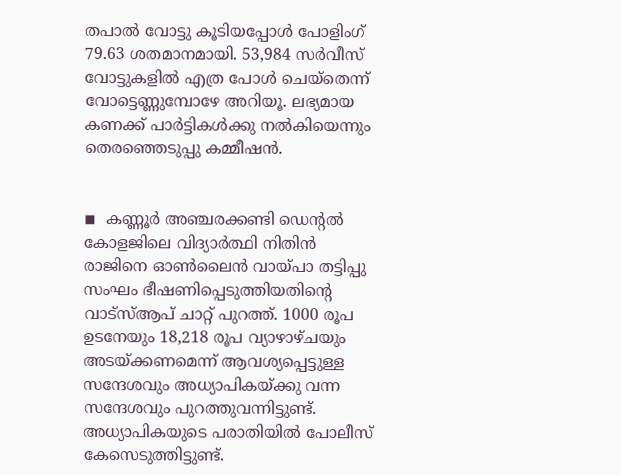തപാല്‍ വോട്ടു കൂടിയപ്പോള്‍ പോളിംഗ് 79.63 ശതമാനമായി. 53,984 സര്‍വീസ് വോട്ടുകളില്‍ എത്ര പോള്‍ ചെയ്തെന്ന് വോട്ടെണ്ണുമ്പോഴേ അറിയൂ. ലഭ്യമായ കണക്ക് പാര്‍ട്ടികള്‍ക്കു നല്‍കിയെന്നും തെരഞ്ഞെടുപ്പു കമ്മീഷന്‍.


◾  കണ്ണൂര്‍ അഞ്ചരക്കണ്ടി ഡെന്റല്‍ കോളജിലെ വിദ്യാര്‍ത്ഥി നിതിന്‍ രാജിനെ ഓണ്‍ലൈന്‍ വായ്പാ തട്ടിപ്പു സംഘം ഭീഷണിപ്പെടുത്തിയതിന്റെ വാട്സ്ആപ് ചാറ്റ് പുറത്ത്. 1000 രൂപ ഉടനേയും 18,218 രൂപ വ്യാഴാഴ്ചയും അടയ്ക്കണമെന്ന് ആവശ്യപ്പെട്ടുള്ള സന്ദേശവും അധ്യാപികയ്ക്കു വന്ന സന്ദേശവും പുറത്തുവന്നിട്ടുണ്ട്. അധ്യാപികയുടെ പരാതിയില്‍ പോലീസ് കേസെടുത്തിട്ടുണ്ട്.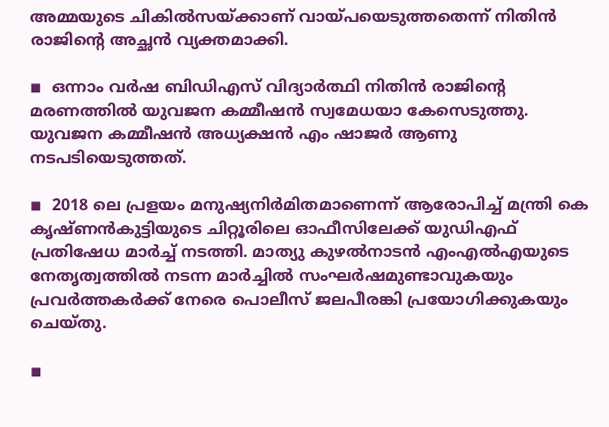അമ്മയുടെ ചികില്‍സയ്ക്കാണ് വായ്പയെടുത്തതെന്ന് നിതിന്‍ രാജിന്റെ അച്ഛന്‍ വ്യക്തമാക്കി.

◾  ഒന്നാം വര്‍ഷ ബിഡിഎസ് വിദ്യാര്‍ത്ഥി നിതിന്‍ രാജിന്റെ മരണത്തില്‍ യുവജന കമ്മീഷന്‍ സ്വമേധയാ കേസെടുത്തു. യുവജന കമ്മീഷന്‍ അധ്യക്ഷന്‍ എം ഷാജര്‍ ആണു നടപടിയെടുത്തത്.

◾  2018 ലെ പ്രളയം മനുഷ്യനിര്‍മിതമാണെന്ന് ആരോപിച്ച് മന്ത്രി കെ കൃഷ്ണന്‍കുട്ടിയുടെ ചിറ്റൂരിലെ ഓഫീസിലേക്ക് യുഡിഎഫ് പ്രതിഷേധ മാര്‍ച്ച് നടത്തി. മാത്യു കുഴല്‍നാടന്‍ എംഎല്‍എയുടെ നേതൃത്വത്തില്‍ നടന്ന മാര്‍ച്ചില്‍ സംഘര്‍ഷമുണ്ടാവുകയും പ്രവര്‍ത്തകര്‍ക്ക് നേരെ പൊലീസ് ജലപീരങ്കി പ്രയോഗിക്കുകയും ചെയ്തു.

◾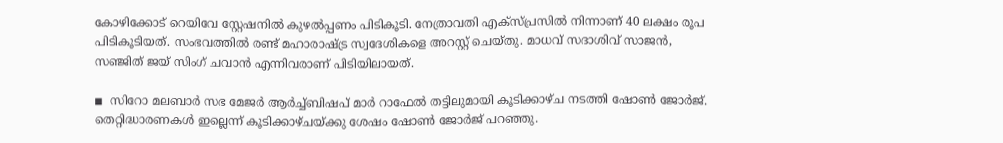കോഴിക്കോട് റെയിവേ സ്റ്റേഷനില്‍ കുഴല്‍പ്പണം പിടികൂടി. നേത്രാവതി എക്സ്പ്രസില്‍ നിന്നാണ് 40 ലക്ഷം രൂപ പിടികൂടിയത്. സംഭവത്തില്‍ രണ്ട് മഹാരാഷ്ട്ര സ്വദേശികളെ അറസ്റ്റ് ചെയ്തു. മാധവ് സദാശിവ് സാജന്‍, സഞ്ജിത് ജയ് സിംഗ് ചവാന്‍ എന്നിവരാണ് പിടിയിലായത്.

◾  സിറോ മലബാര്‍ സഭ മേജര്‍ ആര്‍ച്ച്ബിഷപ് മാര്‍ റാഫേല്‍ തട്ടിലുമായി കൂടിക്കാഴ്ച നടത്തി ഷോണ്‍ ജോര്‍ജ്.  തെറ്റിദ്ധാരണകള്‍ ഇല്ലെന്ന് കൂടിക്കാഴ്ചയ്ക്കു ശേഷം ഷോണ്‍ ജോര്‍ജ് പറഞ്ഞു.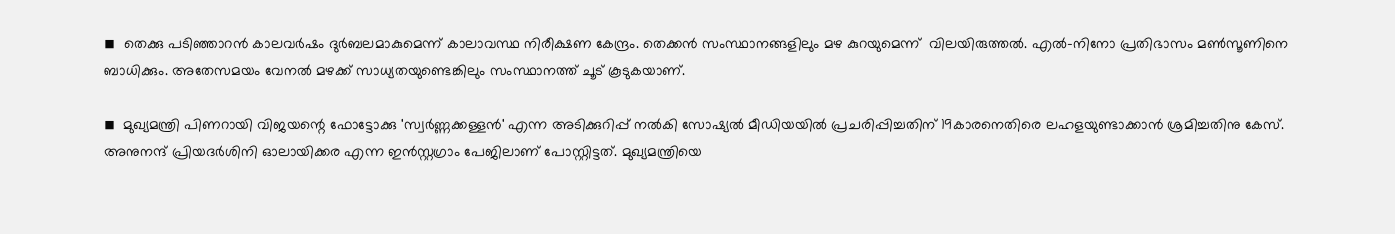◾  തെക്കു പടിഞ്ഞാറന്‍ കാലവര്‍ഷം ദുര്‍ബലമാകുമെന്ന് കാലാവസ്ഥ നിരീക്ഷണ കേന്ദ്രം. തെക്കന്‍ സംസ്ഥാനങ്ങളിലും മഴ കുറയുമെന്ന്  വിലയിരുത്തല്‍. എല്‍-നിനോ പ്രതിഭാസം മണ്‍സൂണിനെ ബാധിക്കും. അതേസമയം വേനല്‍ മഴക്ക് സാധ്യതയുണ്ടെങ്കിലും സംസ്ഥാനത്ത് ചൂട് കൂടുകയാണ്.

◾  മുഖ്യമന്ത്രി പിണറായി വിജയന്റെ ഫോട്ടോക്കു 'സ്വര്‍ണ്ണക്കള്ളന്‍' എന്ന അടിക്കുറിപ്പ് നല്‍കി സോഷ്യല്‍ മീഡിയയില്‍ പ്രചരിപ്പിച്ചതിന് 19കാരനെതിരെ ലഹളയുണ്ടാക്കാന്‍ ശ്രമിച്ചതിനു കേസ്. അനുനന്ദ് പ്രിയദര്‍ശിനി ഓലായിക്കര എന്ന ഇന്‍സ്റ്റഗ്രാം പേജിലാണ് പോസ്റ്റിട്ടത്. മുഖ്യമന്ത്രിയെ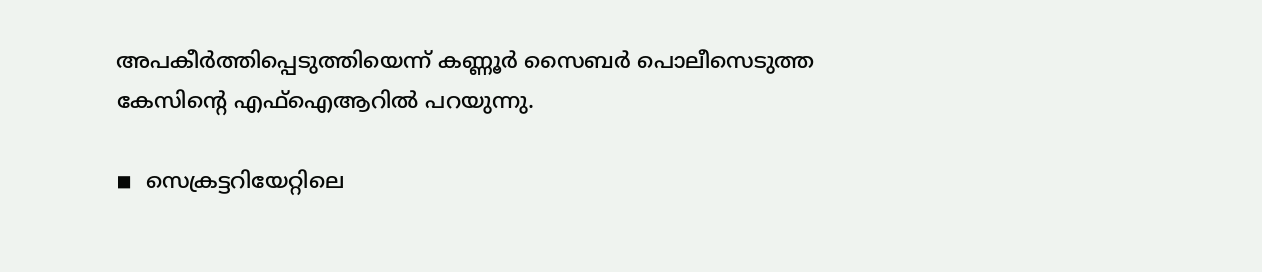അപകീര്‍ത്തിപ്പെടുത്തിയെന്ന് കണ്ണൂര്‍ സൈബര്‍ പൊലീസെടുത്ത കേസിന്റെ എഫ്ഐആറില്‍ പറയുന്നു.

◾  സെക്രട്ടറിയേറ്റിലെ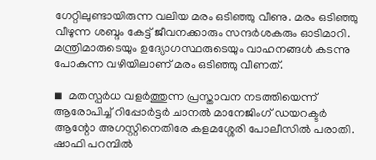ഗേറ്റിലുണ്ടായിരുന്ന വലിയ മരം ഒടിഞ്ഞു വീണു. മരം ഒടിഞ്ഞു വീഴുന്ന ശബ്ദം കേട്ട് ജീവനക്കാരും സന്ദര്‍ശകരും ഓടിമാറി. മന്ത്രിമാരുടെയും ഉദ്യോഗസ്ഥരുടെയും വാഹനങ്ങള്‍ കടന്നു പോകുന്ന വഴിയിലാണ് മരം ഒടിഞ്ഞു വീണത്.

◾  മതസ്പര്‍ധ വളര്‍ത്തുന്ന പ്രസ്താവന നടത്തിയെന്ന് ആരോപിച്ച് റിപ്പോര്‍ട്ടര്‍ ചാനല്‍ മാനേജിംഗ് ഡയറക്ടര്‍ ആന്റോ അഗസ്റ്റിനെതിരേ കളമശ്ശേരി പോലീസില്‍ പരാതി. ഷാഫി പറമ്പില്‍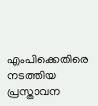എംപിക്കെതിരെ നടത്തിയ പ്രസ്താവന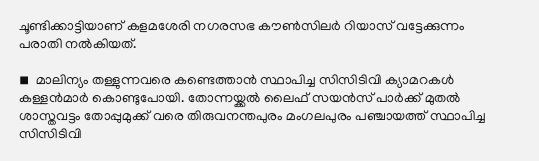ചൂണ്ടിക്കാട്ടിയാണ് കളമശേരി നഗരസഭ കൗണ്‍സിലര്‍ റിയാസ് വട്ടേക്കുന്നം പരാതി നല്‍കിയത്.

◾  മാലിന്യം തള്ളുന്നവരെ കണ്ടെത്താന്‍ സ്ഥാപിച്ച സിസിടിവി ക്യാമറകള്‍ കള്ളന്‍മാര്‍ കൊണ്ടുപോയി. തോന്നയ്ക്കല്‍ ലൈഫ് സയന്‍സ് പാര്‍ക്ക് മുതല്‍ ശാസ്തവട്ടം തോപ്പുമുക്ക് വരെ തിരുവനന്തപുരം മംഗലപുരം പഞ്ചായത്ത് സ്ഥാപിച്ച സിസിടിവി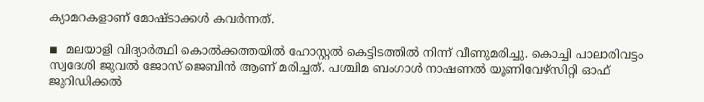ക്യാമറകളാണ് മോഷ്ടാക്കള്‍ കവര്‍ന്നത്.

◾  മലയാളി വിദ്യാര്‍ത്ഥി കൊല്‍ക്കത്തയില്‍ ഹോസ്റ്റല്‍ കെട്ടിടത്തില്‍ നിന്ന് വീണുമരിച്ചു. കൊച്ചി പാലാരിവട്ടം സ്വദേശി ജുവല്‍ ജോസ് ജെബിന്‍ ആണ് മരിച്ചത്. പശ്ചിമ ബംഗാള്‍ നാഷണല്‍ യൂണിവേഴ്സിറ്റി ഓഫ് ജുറിഡിക്കല്‍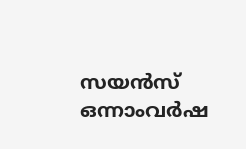സയന്‍സ് ഒന്നാംവര്‍ഷ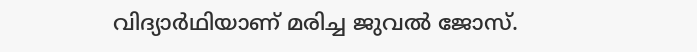വിദ്യാര്‍ഥിയാണ് മരിച്ച ജുവല്‍ ജോസ്.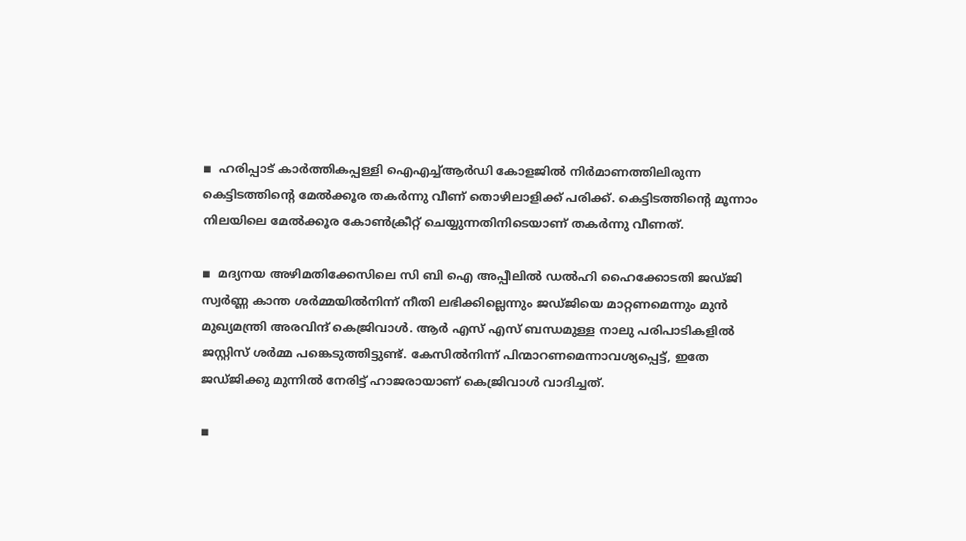◾  ഹരിപ്പാട് കാര്‍ത്തികപ്പള്ളി ഐഎച്ച്ആര്‍ഡി കോളജില്‍ നിര്‍മാണത്തിലിരുന്ന കെട്ടിടത്തിന്റെ മേല്‍ക്കൂര തകര്‍ന്നു വീണ് തൊഴിലാളിക്ക് പരിക്ക്. കെട്ടിടത്തിന്റെ മൂന്നാം നിലയിലെ മേല്‍ക്കൂര കോണ്‍ക്രീറ്റ് ചെയ്യുന്നതിനിടെയാണ് തകര്‍ന്നു വീണത്.

◾  മദ്യനയ അഴിമതിക്കേസിലെ സി ബി ഐ അപ്പീലില്‍ ഡല്‍ഹി ഹൈക്കോടതി ജഡ്ജി സ്വര്‍ണ്ണ കാന്ത ശര്‍മ്മയില്‍നിന്ന് നീതി ലഭിക്കില്ലെന്നും ജഡ്ജിയെ മാറ്റണമെന്നും മുന്‍ മുഖ്യമന്ത്രി അരവിന്ദ് കെജ്രിവാള്‍. ആര്‍ എസ് എസ് ബന്ധമുള്ള നാലു പരിപാടികളില്‍ ജസ്റ്റിസ് ശര്‍മ്മ പങ്കെടുത്തിട്ടുണ്ട്. കേസില്‍നിന്ന് പിന്മാറണമെന്നാവശ്യപ്പെട്ട്, ഇതേ ജഡ്ജിക്കു മുന്നില്‍ നേരിട്ട് ഹാജരായാണ് കെജ്രിവാള്‍ വാദിച്ചത്.

◾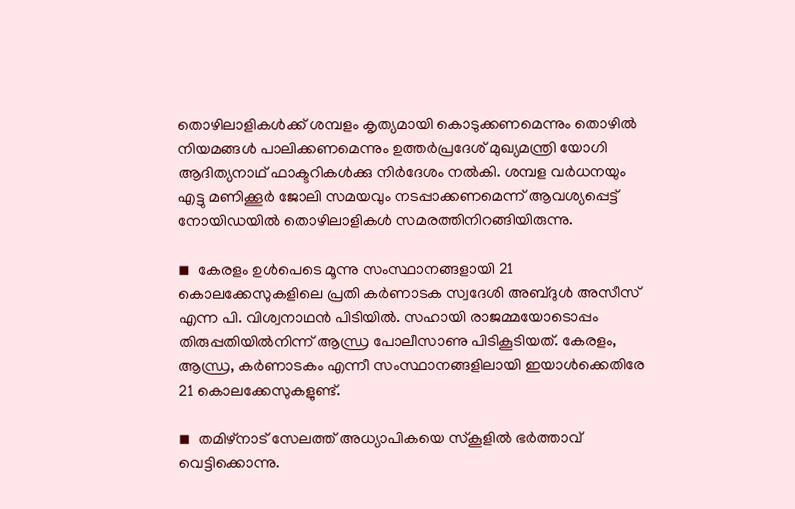തൊഴിലാളികള്‍ക്ക് ശമ്പളം കൃത്യമായി കൊടുക്കണമെന്നും തൊഴില്‍ നിയമങ്ങള്‍ പാലിക്കണമെന്നും ഉത്തര്‍പ്രദേശ് മുഖ്യമന്ത്രി യോഗി ആദിത്യനാഥ് ഫാക്ടറികള്‍ക്കു നിര്‍ദേശം നല്‍കി. ശമ്പള വര്‍ധനയും എട്ടു മണിക്കൂര്‍ ജോലി സമയവും നടപ്പാക്കണമെന്ന് ആവശ്യപ്പെട്ട് നോയിഡയില്‍ തൊഴിലാളികള്‍ സമരത്തിനിറങ്ങിയിരുന്നു.

◾  കേരളം ഉള്‍പെടെ മൂന്നു സംസ്ഥാനങ്ങളായി 21 കൊലക്കേസുകളിലെ പ്രതി കര്‍ണാടക സ്വദേശി അബ്ദുള്‍ അസീസ് എന്ന പി. വിശ്വനാഥന്‍ പിടിയില്‍. സഹായി രാജമ്മയോടൊപ്പം തിരുപ്പതിയില്‍നിന്ന് ആന്ധ്ര പോലീസാണു പിടികൂടിയത്. കേരളം, ആന്ധ്ര, കര്‍ണാടകം എന്നീ സംസ്ഥാനങ്ങളിലായി ഇയാള്‍ക്കെതിരേ 21 കൊലക്കേസുകളുണ്ട്.

◾  തമിഴ്നാട് സേലത്ത് അധ്യാപികയെ സ്‌കൂളില്‍ ഭര്‍ത്താവ് വെട്ടിക്കൊന്നു.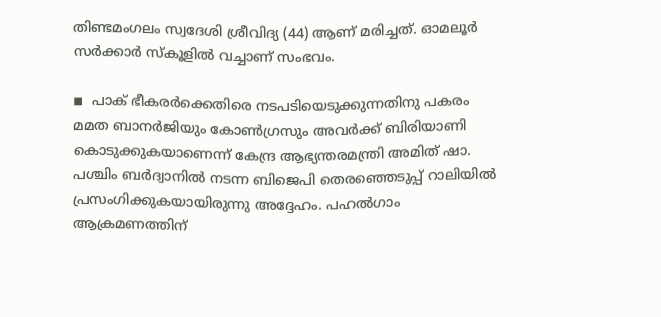തിണ്ടമംഗലം സ്വദേശി ശ്രീവിദ്യ (44) ആണ് മരിച്ചത്. ഓമലൂര്‍ സര്‍ക്കാര്‍ സ്‌കൂളില്‍ വച്ചാണ് സംഭവം.

◾  പാക് ഭീകരര്‍ക്കെതിരെ നടപടിയെടുക്കുന്നതിനു പകരം മമത ബാനര്‍ജിയും കോണ്‍ഗ്രസും അവര്‍ക്ക് ബിരിയാണി കൊടുക്കുകയാണെന്ന് കേന്ദ്ര ആഭ്യന്തരമന്ത്രി അമിത് ഷാ. പശ്ചിം ബര്‍ദ്വാനില്‍ നടന്ന ബിജെപി തെരഞ്ഞെടുപ്പ് റാലിയില്‍ പ്രസംഗിക്കുകയായിരുന്നു അദ്ദേഹം. പഹല്‍ഗാം ആക്രമണത്തിന്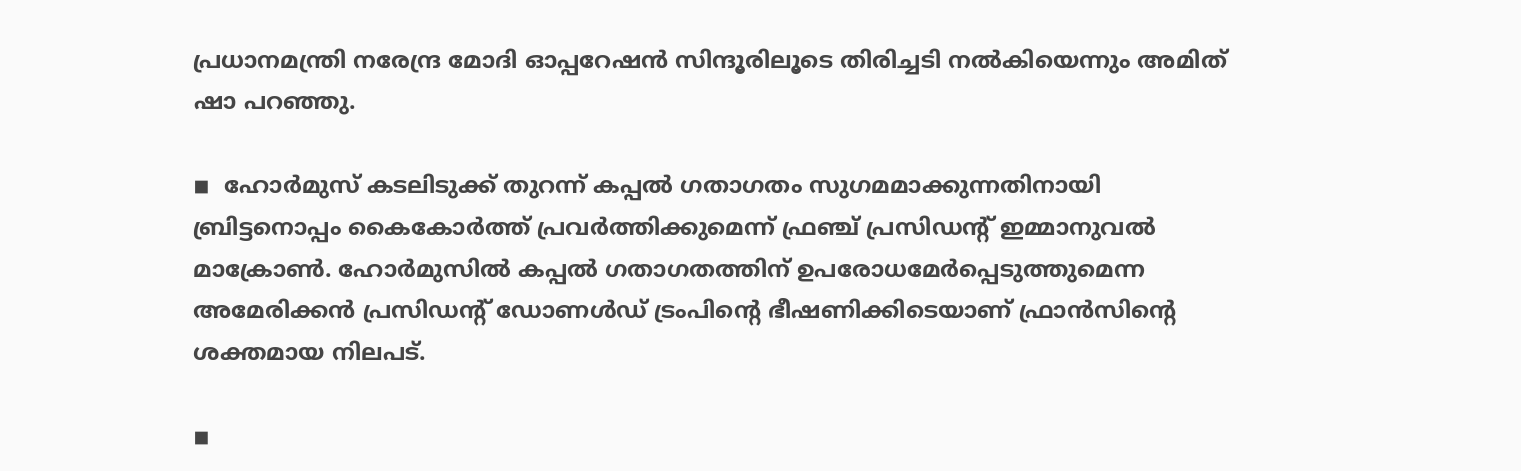പ്രധാനമന്ത്രി നരേന്ദ്ര മോദി ഓപ്പറേഷന്‍ സിന്ദൂരിലൂടെ തിരിച്ചടി നല്‍കിയെന്നും അമിത് ഷാ പറഞ്ഞു.

◾  ഹോര്‍മുസ് കടലിടുക്ക് തുറന്ന് കപ്പല്‍ ഗതാഗതം സുഗമമാക്കുന്നതിനായി ബ്രിട്ടനൊപ്പം കൈകോര്‍ത്ത് പ്രവര്‍ത്തിക്കുമെന്ന് ഫ്രഞ്ച് പ്രസിഡന്റ് ഇമ്മാനുവല്‍ മാക്രോണ്‍. ഹോര്‍മുസില്‍ കപ്പല്‍ ഗതാഗതത്തിന് ഉപരോധമേര്‍പ്പെടുത്തുമെന്ന അമേരിക്കന്‍ പ്രസിഡന്റ് ഡോണള്‍ഡ് ട്രംപിന്റെ ഭീഷണിക്കിടെയാണ് ഫ്രാന്‍സിന്റെ ശക്തമായ നിലപട്.

◾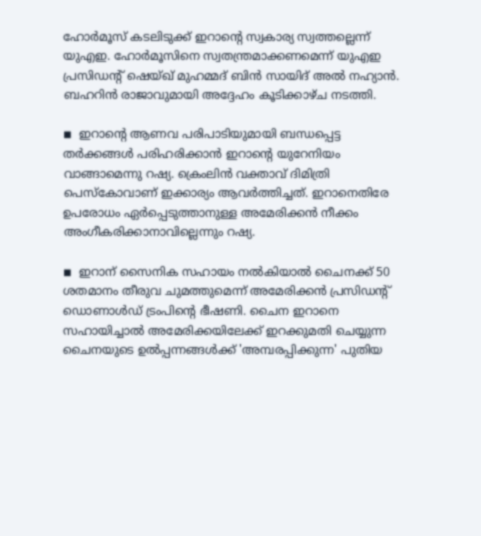ഹോര്‍മൂസ് കടലിടുക്ക് ഇറാന്റെ സ്വകാര്യ സ്വത്തല്ലെന്ന് യുഎഇ. ഹോര്‍മൂസിനെ സ്വതന്ത്രമാക്കണമെന്ന് യുഎഇ പ്രസിഡന്റ് ഷെയ്ഖ് മുഹമ്മദ് ബിന്‍ സായിദ് അല്‍ നഹ്യാന്‍. ബഹറിന്‍ രാജാവുമായി അദ്ദേഹം കൂടിക്കാഴ്ച നടത്തി.

◾  ഇറാന്റെ ആണവ പരിപാടിയുമായി ബന്ധപ്പെട്ട തര്‍ക്കങ്ങള്‍ പരിഹരിക്കാന്‍ ഇറാന്റെ യുറേനിയം വാങ്ങാമെന്നു റഷ്യ. ക്രെംലിന്‍ വക്താവ് ദിമിത്രി പെസ്‌കോവാണ് ഇക്കാര്യം ആവര്‍ത്തിച്ചത്. ഇറാനെതിരേ ഉപരോധം ഏര്‍പ്പെടുത്താനുള്ള അമേരിക്കന്‍ നീക്കം അംഗീകരിക്കാനാവില്ലെന്നും റഷ്യ.

◾  ഇറാന് സൈനിക സഹായം നല്‍കിയാല്‍ ചൈനക്ക് 50 ശതമാനം തീരുവ ചുമത്തുമെന്ന് അമേരിക്കന്‍ പ്രസിഡന്റ് ഡൊണാള്‍ഡ് ട്രംപിന്റെ ഭീഷണി. ചൈന ഇറാനെ സഹായിച്ചാല്‍ അമേരിക്കയിലേക്ക് ഇറക്കുമതി ചെയ്യുന്ന ചൈനയുടെ ഉല്‍പ്പന്നങ്ങള്‍ക്ക് 'അമ്പരപ്പിക്കുന്ന' പുതിയ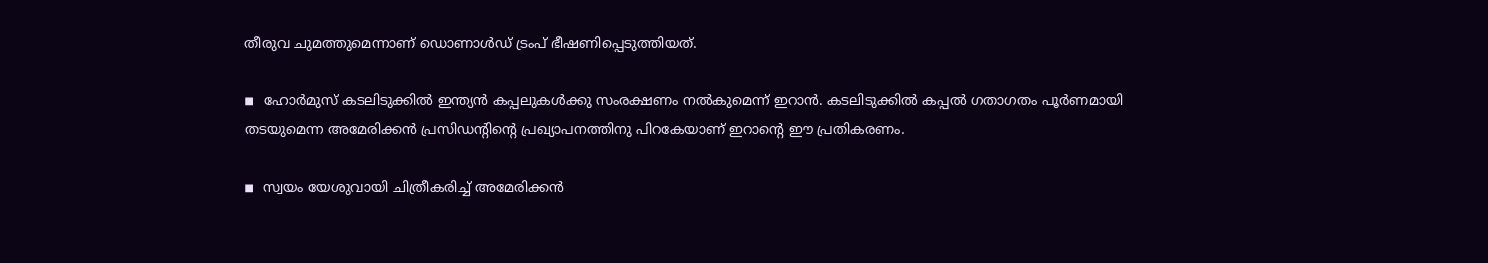തീരുവ ചുമത്തുമെന്നാണ് ഡൊണാള്‍ഡ് ട്രംപ് ഭീഷണിപ്പെടുത്തിയത്.

◾  ഹോര്‍മുസ് കടലിടുക്കില്‍ ഇന്ത്യന്‍ കപ്പലുകള്‍ക്കു സംരക്ഷണം നല്‍കുമെന്ന് ഇറാന്‍. കടലിടുക്കില്‍ കപ്പല്‍ ഗതാഗതം പൂര്‍ണമായി തടയുമെന്ന അമേരിക്കന്‍ പ്രസിഡന്റിന്റെ പ്രഖ്യാപനത്തിനു പിറകേയാണ് ഇറാന്റെ ഈ പ്രതികരണം.

◾  സ്വയം യേശുവായി ചിത്രീകരിച്ച് അമേരിക്കന്‍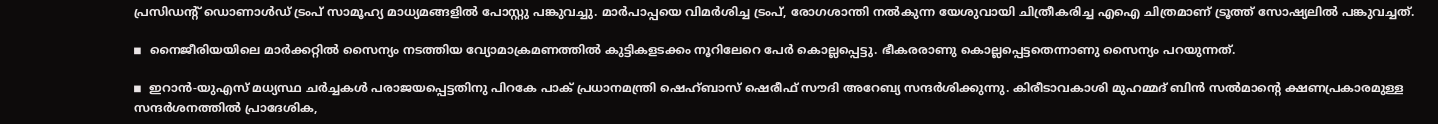പ്രസിഡന്റ് ഡൊണാള്‍ഡ് ട്രംപ് സാമൂഹ്യ മാധ്യമങ്ങളില്‍ പോസ്റ്റു പങ്കുവച്ചു. മാര്‍പാപ്പയെ വിമര്‍ശിച്ച ട്രംപ്, രോഗശാന്തി നല്‍കുന്ന യേശുവായി ചിത്രീകരിച്ച എഐ ചിത്രമാണ് ട്രൂത്ത് സോഷ്യലില്‍ പങ്കുവച്ചത്.

◾  നൈജീരിയയിലെ മാര്‍ക്കറ്റില്‍ സൈന്യം നടത്തിയ വ്യോമാക്രമണത്തില്‍ കുട്ടികളടക്കം നൂറിലേറെ പേര്‍ കൊല്ലപ്പെട്ടു. ഭീകരരാണു കൊല്ലപ്പെട്ടതെന്നാണു സൈന്യം പറയുന്നത്.

◾  ഇറാന്‍-യുഎസ് മധ്യസ്ഥ ചര്‍ച്ചകള്‍ പരാജയപ്പെട്ടതിനു പിറകേ പാക് പ്രധാനമന്ത്രി ഷെഹ്ബാസ് ഷെരീഫ് സൗദി അറേബ്യ സന്ദര്‍ശിക്കുന്നു. കിരീടാവകാശി മുഹമ്മദ് ബിന്‍ സല്‍മാന്റെ ക്ഷണപ്രകാരമുള്ള സന്ദര്‍ശനത്തില്‍ പ്രാദേശിക,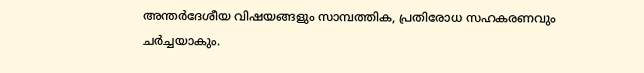അന്തര്‍ദേശീയ വിഷയങ്ങളും സാമ്പത്തിക, പ്രതിരോധ സഹകരണവും ചര്‍ച്ചയാകും.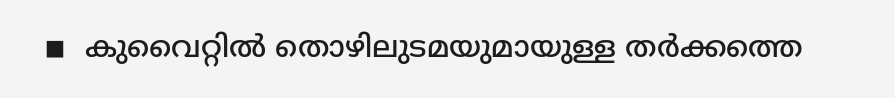◾  കുവൈറ്റില്‍ തൊഴിലുടമയുമായുള്ള തര്‍ക്കത്തെ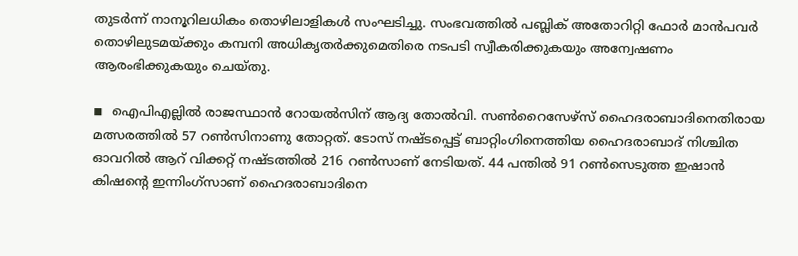തുടര്‍ന്ന് നാനൂറിലധികം തൊഴിലാളികള്‍ സംഘടിച്ചു. സംഭവത്തില്‍ പബ്ലിക് അതോറിറ്റി ഫോര്‍ മാന്‍പവര്‍ തൊഴിലുടമയ്ക്കും കമ്പനി അധികൃതര്‍ക്കുമെതിരെ നടപടി സ്വീകരിക്കുകയും അന്വേഷണം ആരംഭിക്കുകയും ചെയ്തു.

◾  ഐപിഎല്ലില്‍ രാജസ്ഥാന്‍ റോയല്‍സിന് ആദ്യ തോല്‍വി. സണ്‍റൈസേഴ്‌സ് ഹൈദരാബാദിനെതിരായ മത്സരത്തില്‍ 57 റണ്‍സിനാണു തോറ്റത്. ടോസ് നഷ്ടപ്പെട്ട് ബാറ്റിംഗിനെത്തിയ ഹൈദരാബാദ് നിശ്ചിത ഓവറില്‍ ആറ് വിക്കറ്റ് നഷ്ടത്തില്‍ 216 റണ്‍സാണ് നേടിയത്. 44 പന്തില്‍ 91 റണ്‍സെടുത്ത ഇഷാന്‍ കിഷന്റെ ഇന്നിംഗ്‌സാണ് ഹൈദരാബാദിനെ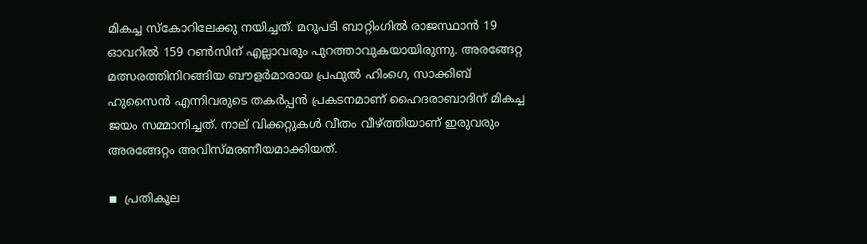മികച്ച സ്‌കോറിലേക്കു നയിച്ചത്. മറുപടി ബാറ്റിംഗില്‍ രാജസ്ഥാന്‍ 19 ഓവറില്‍ 159 റണ്‍സിന് എല്ലാവരും പുറത്താവുകയായിരുന്നു. അരങ്ങേറ്റ മത്സരത്തിനിറങ്ങിയ ബൗളര്‍മാരായ പ്രഫുല്‍ ഹിംഗെ, സാക്കിബ് ഹുസൈന്‍ എന്നിവരുടെ തകര്‍പ്പന്‍ പ്രകടനമാണ് ഹൈദരാബാദിന് മികച്ച ജയം സമ്മാനിച്ചത്. നാല് വിക്കറ്റുകള്‍ വീതം വീഴ്ത്തിയാണ് ഇരുവരും അരങ്ങേറ്റം അവിസ്മരണീയമാക്കിയത്.

◾  പ്രതികൂല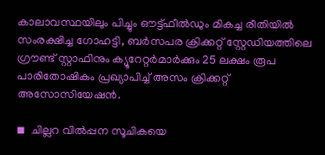കാലാവസ്ഥയിലും പിച്ചും ഔട്ട്ഫീല്‍ഡും മികച്ച രീതിയില്‍ സംരക്ഷിച്ച ഗോഹട്ടി, ബര്‍സപര ക്രിക്കറ്റ് സ്റ്റേഡിയത്തിലെ ഗ്രൗണ്ട് സ്റ്റാഫിനും ക്യൂറേറ്റര്‍മാര്‍ക്കും 25 ലക്ഷം രൂപ പാരിതോഷികം പ്രഖ്യാപിച്ച് അസം ക്രിക്കറ്റ് അസോസിയേഷന്‍.

◾  ചില്ലറ വില്‍പ്പന സൂചികയെ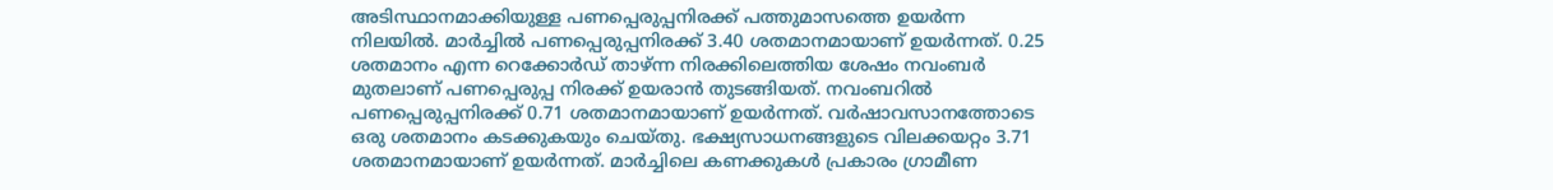അടിസ്ഥാനമാക്കിയുള്ള പണപ്പെരുപ്പനിരക്ക് പത്തുമാസത്തെ ഉയര്‍ന്ന നിലയില്‍. മാര്‍ച്ചില്‍ പണപ്പെരുപ്പനിരക്ക് 3.40 ശതമാനമായാണ് ഉയര്‍ന്നത്. 0.25 ശതമാനം എന്ന റെക്കോര്‍ഡ് താഴ്ന്ന നിരക്കിലെത്തിയ ശേഷം നവംബര്‍ മുതലാണ് പണപ്പെരുപ്പ നിരക്ക് ഉയരാന്‍ തുടങ്ങിയത്. നവംബറില്‍ പണപ്പെരുപ്പനിരക്ക് 0.71 ശതമാനമായാണ് ഉയര്‍ന്നത്. വര്‍ഷാവസാനത്തോടെ ഒരു ശതമാനം കടക്കുകയും ചെയ്തു. ഭക്ഷ്യസാധനങ്ങളുടെ വിലക്കയറ്റം 3.71 ശതമാനമായാണ് ഉയര്‍ന്നത്. മാര്‍ച്ചിലെ കണക്കുകള്‍ പ്രകാരം ഗ്രാമീണ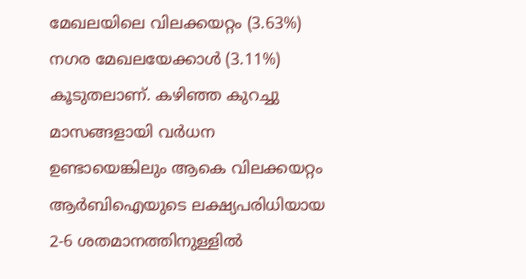മേഖലയിലെ വിലക്കയറ്റം (3.63%) നഗര മേഖലയേക്കാള്‍ (3.11%) കൂടുതലാണ്. കഴിഞ്ഞ കുറച്ചു മാസങ്ങളായി വര്‍ധന ഉണ്ടായെങ്കിലും ആകെ വിലക്കയറ്റം ആര്‍ബിഐയുടെ ലക്ഷ്യപരിധിയായ 2-6 ശതമാനത്തിനുള്ളില്‍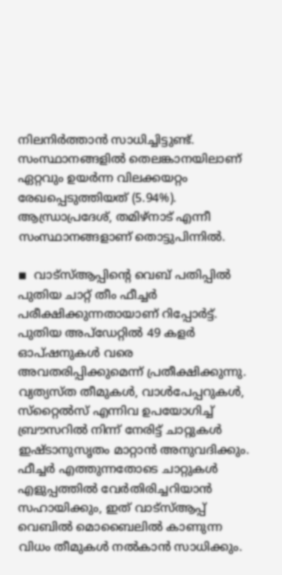നിലനിര്‍ത്താന്‍ സാധിച്ചിട്ടുണ്ട്. സംസ്ഥാനങ്ങളില്‍ തെലങ്കാനയിലാണ് ഏറ്റവും ഉയര്‍ന്ന വിലക്കയറ്റം രേഖപ്പെടുത്തിയത് (5.94%). ആന്ധ്രാപ്രദേശ്, തമിഴ്നാട് എന്നീ സംസ്ഥാനങ്ങളാണ് തൊട്ടുപിന്നില്‍.

◾  വാട്‌സ്ആപ്പിന്റെ വെബ് പതിപ്പില്‍ പുതിയ ചാറ്റ് തീം ഫീച്ചര്‍ പരീക്ഷിക്കുന്നതായാണ് റിപ്പോര്‍ട്ട്. പുതിയ അപ്‌ഡേറ്റില്‍ 49 കളര്‍ ഓപ്ഷനുകള്‍ വരെ അവതരിപ്പിക്കുമെന്ന് പ്രതീക്ഷിക്കുന്നു. വ്യത്യസ്ത തീമുകള്‍, വാള്‍പേപ്പറുകള്‍, സ്‌റ്റൈല്‍സ് എന്നിവ ഉപയോഗിച്ച് ബ്രൗസറില്‍ നിന്ന് നേരിട്ട് ചാറ്റുകള്‍ ഇഷ്ടാനുസൃതം മാറ്റാന്‍ അനുവദിക്കും. ഫീച്ചര്‍ എത്തുന്നതോടെ ചാറ്റുകള്‍ എളുപ്പത്തില്‍ വേര്‍തിരിച്ചറിയാന്‍ സഹായിക്കും, ഇത് വാട്‌സ്ആപ്പ് വെബില്‍ മൊബൈലില്‍ കാണുന്ന വിധം തീമുകള്‍ നല്‍കാന്‍ സാധിക്കും.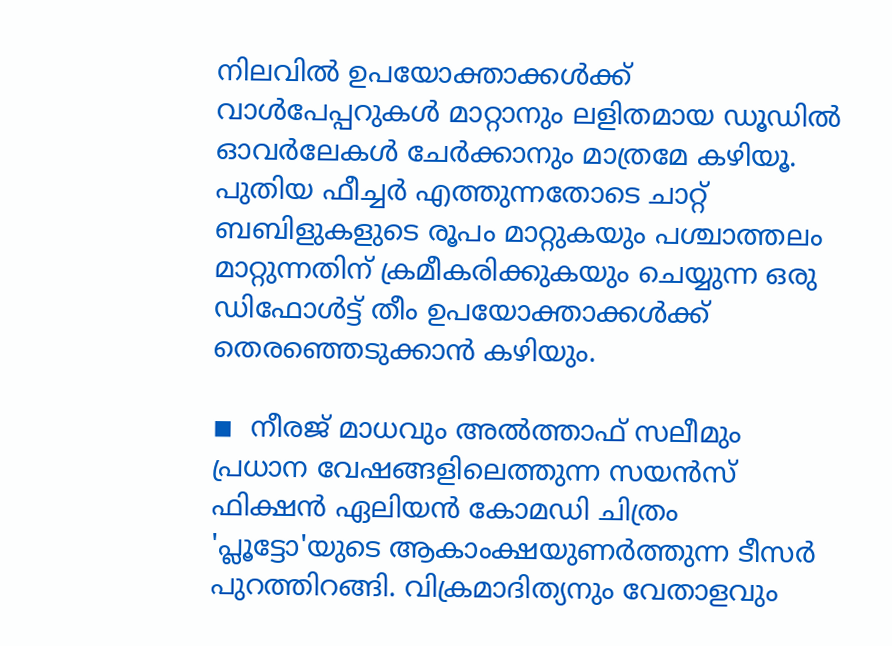നിലവില്‍ ഉപയോക്താക്കള്‍ക്ക് വാള്‍പേപ്പറുകള്‍ മാറ്റാനും ലളിതമായ ഡൂഡില്‍ ഓവര്‍ലേകള്‍ ചേര്‍ക്കാനും മാത്രമേ കഴിയൂ. പുതിയ ഫീച്ചര്‍ എത്തുന്നതോടെ ചാറ്റ് ബബിളുകളുടെ രൂപം മാറ്റുകയും പശ്ചാത്തലം മാറ്റുന്നതിന് ക്രമീകരിക്കുകയും ചെയ്യുന്ന ഒരു ഡിഫോള്‍ട്ട് തീം ഉപയോക്താക്കള്‍ക്ക് തെരഞ്ഞെടുക്കാന്‍ കഴിയും.

◾  നീരജ് മാധവും അല്‍ത്താഫ് സലീമും പ്രധാന വേഷങ്ങളിലെത്തുന്ന സയന്‍സ് ഫിക്ഷന്‍ ഏലിയന്‍ കോമഡി ചിത്രം 'പ്ലൂട്ടോ'യുടെ ആകാംക്ഷയുണര്‍ത്തുന്ന ടീസര്‍ പുറത്തിറങ്ങി. വിക്രമാദിത്യനും വേതാളവും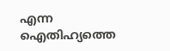എന്ന ഐതിഹ്യത്തെ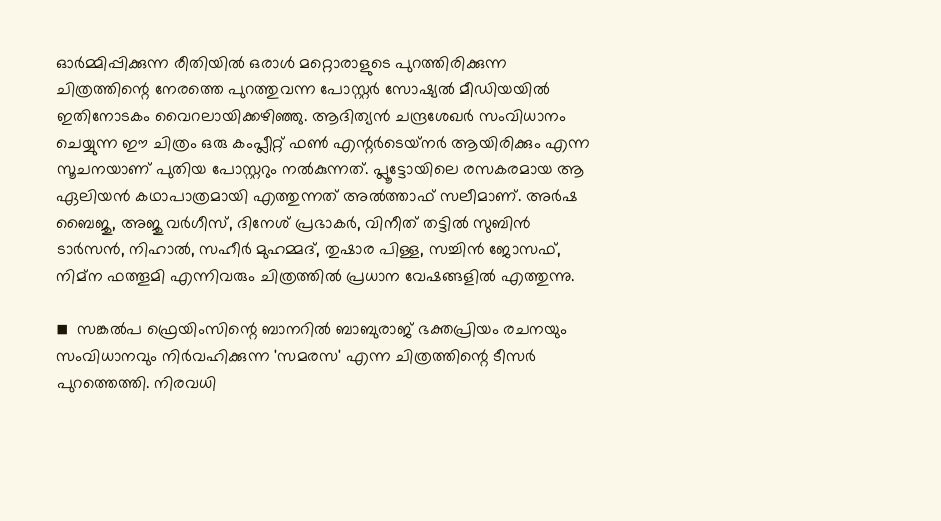ഓര്‍മ്മിപ്പിക്കുന്ന രീതിയില്‍ ഒരാള്‍ മറ്റൊരാളുടെ പുറത്തിരിക്കുന്ന ചിത്രത്തിന്റെ നേരത്തെ പുറത്തുവന്ന പോസ്റ്റര്‍ സോഷ്യല്‍ മീഡിയയില്‍ ഇതിനോടകം വൈറലായിക്കഴിഞ്ഞു. ആദിത്യന്‍ ചന്ദ്രശേഖര്‍ സംവിധാനം ചെയ്യുന്ന ഈ ചിത്രം ഒരു കംപ്ലീറ്റ് ഫണ്‍ എന്റര്‍ടെയ്‌നര്‍ ആയിരിക്കും എന്ന സൂചനയാണ് പുതിയ പോസ്റ്ററും നല്‍കുന്നത്. പ്ലൂട്ടോയിലെ രസകരമായ ആ ഏലിയന്‍ കഥാപാത്രമായി എത്തുന്നത് അല്‍ത്താഫ് സലീമാണ്. അര്‍ഷ ബൈജു, അജു വര്‍ഗീസ്, ദിനേശ് പ്രഭാകര്‍, വിനീത് തട്ടില്‍ സുബിന്‍ ടാര്‍സന്‍, നിഹാല്‍, സഹീര്‍ മുഹമ്മദ്, തുഷാര പിള്ള, സച്ചിന്‍ ജോസഫ്, നിമ്ന ഫത്തൂമി എന്നിവരും ചിത്രത്തില്‍ പ്രധാന വേഷങ്ങളില്‍ എത്തുന്നു.

◾  സങ്കല്‍പ ഫ്രെയിംസിന്റെ ബാനറില്‍ ബാബുരാജ് ഭക്തപ്രിയം രചനയും സംവിധാനവും നിര്‍വഹിക്കുന്ന 'സമരസ' എന്ന ചിത്രത്തിന്റെ ടീസര്‍ പുറത്തെത്തി. നിരവധി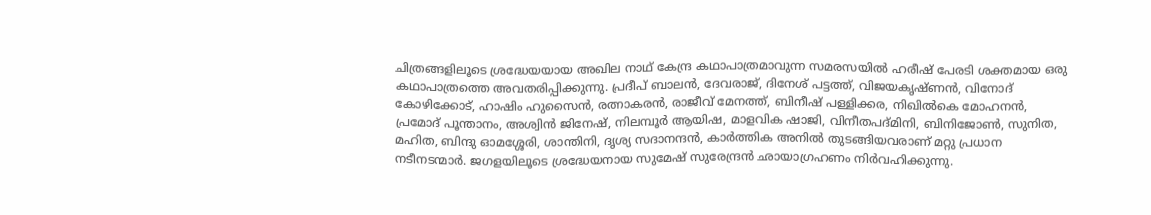ചിത്രങ്ങളിലൂടെ ശ്രദ്ധേയയായ അഖില നാഥ് കേന്ദ്ര കഥാപാത്രമാവുന്ന സമരസയില്‍ ഹരീഷ് പേരടി ശക്തമായ ഒരു കഥാപാത്രത്തെ അവതരിപ്പിക്കുന്നു. പ്രദീപ് ബാലന്‍, ദേവരാജ്, ദിനേശ് പട്ടത്ത്, വിജയകൃഷ്ണന്‍, വിനോദ് കോഴിക്കോട്, ഹാഷിം ഹുസൈന്‍, രത്നാകരന്‍, രാജീവ് മേനത്ത്, ബിനീഷ് പള്ളിക്കര, നിഖില്‍കെ മോഹനന്‍, പ്രമോദ് പൂന്താനം, അശ്വിന്‍ ജിനേഷ്, നിലമ്പൂര്‍ ആയിഷ, മാളവിക ഷാജി, വിനീതപദ്മിനി, ബിനിജോണ്‍, സുനിത, മഹിത, ബിന്ദു ഓമശ്ശേരി, ശാന്തിനി, ദൃശ്യ സദാനന്ദന്‍, കാര്‍ത്തിക അനില്‍ തുടങ്ങിയവരാണ് മറ്റു പ്രധാന നടീനടന്മാര്‍. ജഗളയിലൂടെ ശ്രദ്ധേയനായ സുമേഷ് സുരേന്ദ്രന്‍ ഛായാഗ്രഹണം നിര്‍വഹിക്കുന്നു.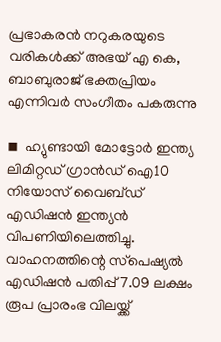പ്രഭാകരന്‍ നറുകരയുടെ വരികള്‍ക്ക് അഭയ് എ കെ, ബാബുരാജ് ഭക്തപ്രിയം എന്നിവര്‍ സംഗീതം പകരുന്നു

◾  ഹ്യുണ്ടായി മോട്ടോര്‍ ഇന്ത്യ ലിമിറ്റഡ് ഗ്രാന്‍ഡ് ഐ10 നിയോസ് വൈബ്ഡ് എഡിഷന്‍ ഇന്ത്യന്‍ വിപണിയിലെത്തിച്ചു. വാഹനത്തിന്റെ സ്‌പെഷ്യല്‍ എഡിഷന്‍ പതിപ്പ് 7.09 ലക്ഷം രൂപ പ്രാരംഭ വിലയ്ക്ക്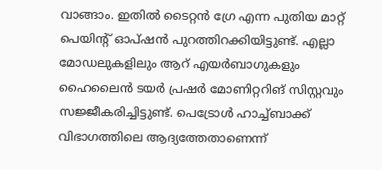വാങ്ങാം. ഇതില്‍ ടൈറ്റന്‍ ഗ്രേ എന്ന പുതിയ മാറ്റ് പെയിന്റ് ഓപ്ഷന്‍ പുറത്തിറക്കിയിട്ടുണ്ട്. എല്ലാ മോഡലുകളിലും ആറ് എയര്‍ബാഗുകളും ഹൈലൈന്‍ ടയര്‍ പ്രഷര്‍ മോണിറ്ററിങ് സിസ്റ്റവും സജ്ജീകരിച്ചിട്ടുണ്ട്. പെട്രോള്‍ ഹാച്ച്ബാക്ക് വിഭാഗത്തിലെ ആദ്യത്തേതാണെന്ന്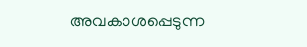അവകാശപ്പെടുന്ന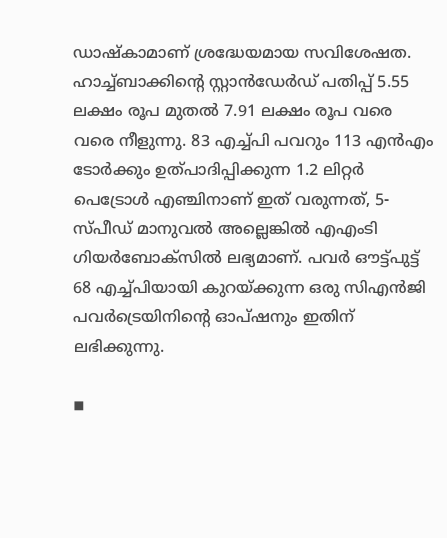ഡാഷ്‌കാമാണ് ശ്രദ്ധേയമായ സവിശേഷത. ഹാച്ച്ബാക്കിന്റെ സ്റ്റാന്‍ഡേര്‍ഡ് പതിപ്പ് 5.55 ലക്ഷം രൂപ മുതല്‍ 7.91 ലക്ഷം രൂപ വരെ വരെ നീളുന്നു. 83 എച്ച്പി പവറും 113 എന്‍എം ടോര്‍ക്കും ഉത്പാദിപ്പിക്കുന്ന 1.2 ലിറ്റര്‍ പെട്രോള്‍ എഞ്ചിനാണ് ഇത് വരുന്നത്, 5-സ്പീഡ് മാനുവല്‍ അല്ലെങ്കില്‍ എഎംടി ഗിയര്‍ബോക്സില്‍ ലഭ്യമാണ്. പവര്‍ ഔട്ട്പുട്ട് 68 എച്ച്പിയായി കുറയ്ക്കുന്ന ഒരു സിഎന്‍ജി പവര്‍ട്രെയിനിന്റെ ഓപ്ഷനും ഇതിന് ലഭിക്കുന്നു.

◾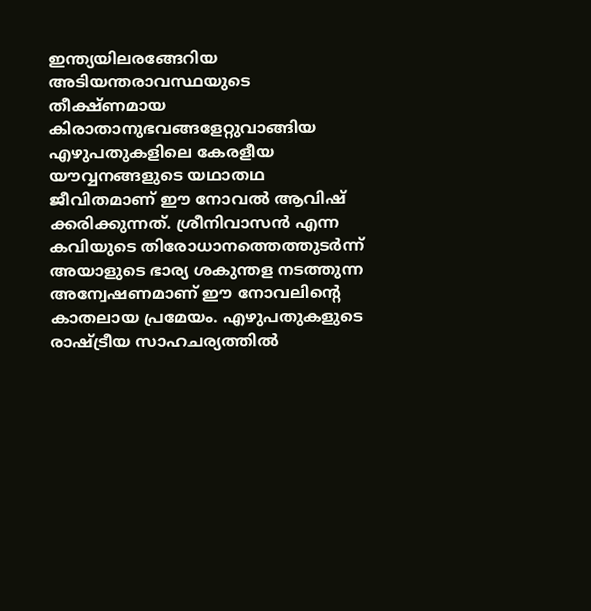ഇന്ത്യയിലരങ്ങേറിയ അടിയന്തരാവസ്ഥയുടെ തീക്ഷ്ണമായ കിരാതാനുഭവങ്ങളേറ്റുവാങ്ങിയ എഴുപതുകളിലെ കേരളീയ യൗവ്വനങ്ങളുടെ യഥാതഥ ജീവിതമാണ് ഈ നോവല്‍ ആവിഷ് ക്കരിക്കുന്നത്. ശ്രീനിവാസന്‍ എന്ന കവിയുടെ തിരോധാനത്തെത്തുടര്‍ന്ന് അയാളുടെ ഭാര്യ ശകുന്തള നടത്തുന്ന അന്വേഷണമാണ് ഈ നോവലിന്റെ കാതലായ പ്രമേയം. എഴുപതുകളുടെ രാഷ്ട്രീയ സാഹചര്യത്തില്‍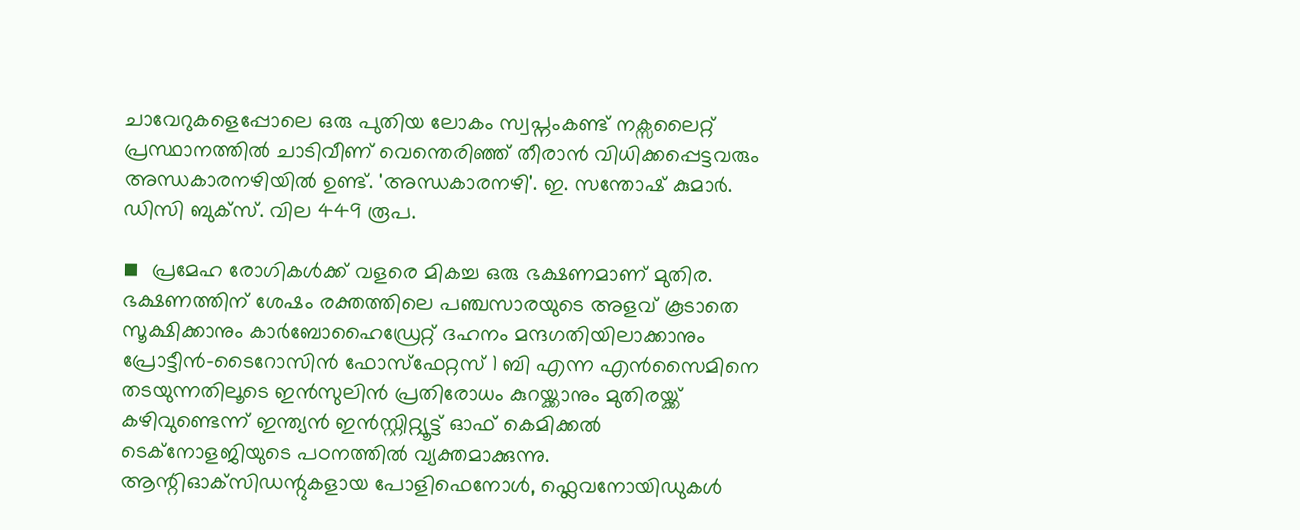ചാവേറുകളെപ്പോലെ ഒരു പുതിയ ലോകം സ്വപ്നംകണ്ട് നക്സലൈറ്റ് പ്രസ്ഥാനത്തില്‍ ചാടിവീണ് വെന്തെരിഞ്ഞ് തീരാന്‍ വിധിക്കപ്പെട്ടവരും അന്ധകാരനഴിയില്‍ ഉണ്ട്. 'അന്ധകാരനഴി'. ഇ. സന്തോഷ് കുമാര്‍. ഡിസി ബുക്സ്. വില 449 രൂപ.

◾  പ്രമേഹ രോഗികള്‍ക്ക് വളരെ മികച്ച ഒരു ഭക്ഷണമാണ് മുതിര. ഭക്ഷണത്തിന് ശേഷം രക്തത്തിലെ പഞ്ചസാരയുടെ അളവ് കൂടാതെ സൂക്ഷിക്കാനും കാര്‍ബോഹൈഡ്രേറ്റ് ദഹനം മന്ദഗതിയിലാക്കാനും പ്രോട്ടീന്‍-ടൈറോസിന്‍ ഫോസ്ഫേറ്റസ് 1 ബി എന്ന എന്‍സൈമിനെ തടയുന്നതിലൂടെ ഇന്‍സുലിന്‍ പ്രതിരോധം കുറയ്ക്കാനും മുതിരയ്ക്ക് കഴിവുണ്ടെന്ന് ഇന്ത്യന്‍ ഇന്‍സ്റ്റിറ്റ്യൂട്ട് ഓഫ് കെമിക്കല്‍ ടെക്നോളജിയുടെ പഠനത്തില്‍ വ്യക്തമാക്കുന്നു. ആന്റിഓക്‌സിഡന്റുകളായ പോളിഫെനോള്‍, ഫ്ലെവനോയിഡുകള്‍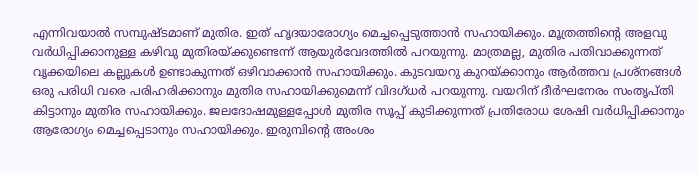എന്നിവയാല്‍ സമ്പുഷ്ടമാണ് മുതിര. ഇത് ഹൃദയാരോഗ്യം മെച്ചപ്പെടുത്താന്‍ സഹായിക്കും. മൂത്രത്തിന്റെ അളവു വര്‍ധിപ്പിക്കാനുള്ള കഴിവു മുതിരയ്ക്കുണ്ടെന്ന് ആയുര്‍വേദത്തില്‍ പറയുന്നു. മാത്രമല്ല, മുതിര പതിവാക്കുന്നത് വൃക്കയിലെ കല്ലുകള്‍ ഉണ്ടാകുന്നത് ഒഴിവാക്കാന്‍ സഹായിക്കും. കുടവയറു കുറയ്ക്കാനും ആര്‍ത്തവ പ്രശ്നങ്ങള്‍ ഒരു പരിധി വരെ പരിഹരിക്കാനും മുതിര സഹായിക്കുമെന്ന് വിദഗ്ധര്‍ പറയുന്നു. വയറിന് ദീര്‍ഘനേരം സംതൃപ്തി കിട്ടാനും മുതിര സഹായിക്കും. ജലദോഷമുള്ളപ്പോള്‍ മുതിര സൂപ്പ് കുടിക്കുന്നത് പ്രതിരോധ ശേഷി വര്‍ധിപ്പിക്കാനും ആരോഗ്യം മെച്ചപ്പെടാനും സഹായിക്കും. ഇരുമ്പിന്റെ അംശം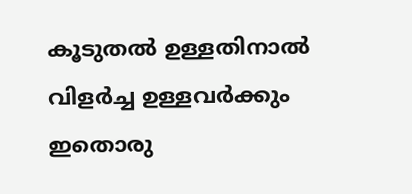കൂടുതല്‍ ഉള്ളതിനാല്‍ വിളര്‍ച്ച ഉള്ളവര്‍ക്കും ഇതൊരു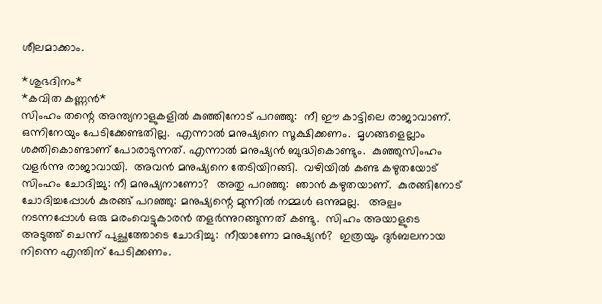ശീലമാക്കാം.

*ശുഭദിനം*
*കവിത കണ്ണന്‍*
സിംഹം തന്റെ അന്ത്യനാളുകളില്‍ കുഞ്ഞിനോട് പറഞ്ഞു:  നീ ഈ കാട്ടിലെ രാജാവാണ്.  ഒന്നിനേയും പേടിക്കേണ്ടതില്ല.  എന്നാല്‍ മനുഷ്യനെ സൂക്ഷിക്കണം.  മൃഗങ്ങളെല്ലാം ശക്തികൊണ്ടാണ് പോരാടുന്നത്. എന്നാല്‍ മനുഷ്യന്‍ ബുദ്ധികൊണ്ടും.  കുഞ്ഞുസിംഹം വളര്‍ന്നു രാജാവായി.  അവന്‍ മനുഷ്യനെ തേടിയിറങ്ങി.  വഴിയില്‍ കണ്ട കഴുതയോട് സിംഹം ചോദിച്ചു: നീ മനുഷ്യനാണോ?  അതു പറഞ്ഞു:  ഞാന്‍ കഴുതയാണ്.  കുരങ്ങിനോട് ചോദിച്ചപ്പോള്‍ കുരങ്ങ് പറഞ്ഞു: മനുഷ്യന്റെ മുന്നില്‍ നമ്മള്‍ ഒന്നുമല്ല.   അല്പം നടന്നപ്പോള്‍ ഒരു മരംവെട്ടുകാരന്‍ തളര്‍ന്നുറങ്ങുന്നത് കണ്ടു.  സിഹം അയാളുടെ അടുത്ത് ചെന്ന് പുച്ഛത്തോടെ ചോദിച്ചു:  നീയാണോ മനുഷ്യന്‍?  ഇത്രയും ദുര്‍ബലനായ നിന്നെ എന്തിന് പേടിക്കണം.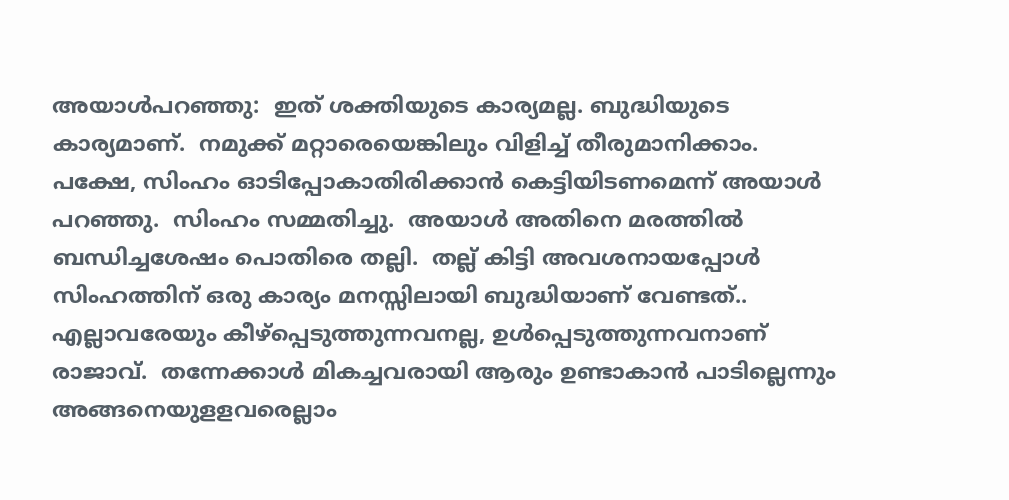അയാള്‍പറഞ്ഞു:  ഇത് ശക്തിയുടെ കാര്യമല്ല. ബുദ്ധിയുടെ കാര്യമാണ്.  നമുക്ക് മറ്റാരെയെങ്കിലും വിളിച്ച് തീരുമാനിക്കാം.  പക്ഷേ, സിംഹം ഓടിപ്പോകാതിരിക്കാന്‍ കെട്ടിയിടണമെന്ന് അയാള്‍ പറഞ്ഞു.  സിംഹം സമ്മതിച്ചു.  അയാള്‍ അതിനെ മരത്തില്‍ ബന്ധിച്ചശേഷം പൊതിരെ തല്ലി.  തല്ല് കിട്ടി അവശനായപ്പോള്‍ സിംഹത്തിന് ഒരു കാര്യം മനസ്സിലായി ബുദ്ധിയാണ് വേണ്ടത്..  എല്ലാവരേയും കീഴ്പ്പെടുത്തുന്നവനല്ല, ഉള്‍പ്പെടുത്തുന്നവനാണ് രാജാവ്.  തന്നേക്കാള്‍ മികച്ചവരായി ആരും ഉണ്ടാകാന്‍ പാടില്ലെന്നും അങ്ങനെയുളളവരെല്ലാം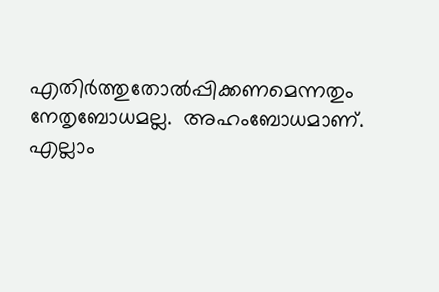എതിര്‍ത്തുതോല്‍പ്പിക്കണമെന്നതും നേതൃബോധമല്ല.  അഹംബോധമാണ്.  എല്ലാം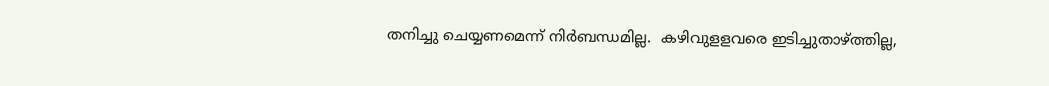തനിച്ചു ചെയ്യണമെന്ന് നിര്‍ബന്ധമില്ല.  കഴിവുളളവരെ ഇടിച്ചുതാഴ്ത്തില്ല,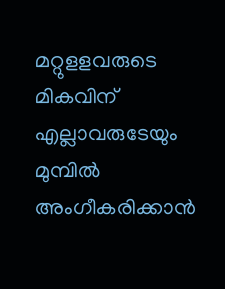മറ്റുളളവരുടെ മികവിന് എല്ലാവരുടേയും മുമ്പില്‍ അംഗീകരിക്കാന്‍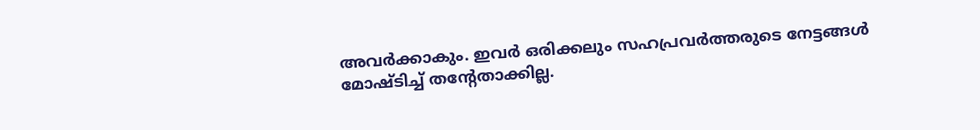അവര്‍ക്കാകും. ഇവര്‍ ഒരിക്കലും സഹപ്രവര്‍ത്തരുടെ നേട്ടങ്ങള്‍ മോഷ്ടിച്ച് തന്റേതാക്കില്ല.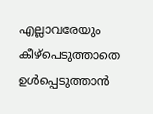എല്ലാവരേയും കീഴ്പെടുത്താതെ ഉള്‍പ്പെടുത്താന്‍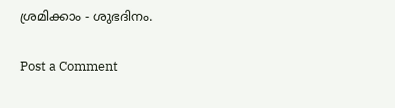ശ്രമിക്കാം - ശുഭദിനം.

Post a Comment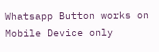Whatsapp Button works on Mobile Device only